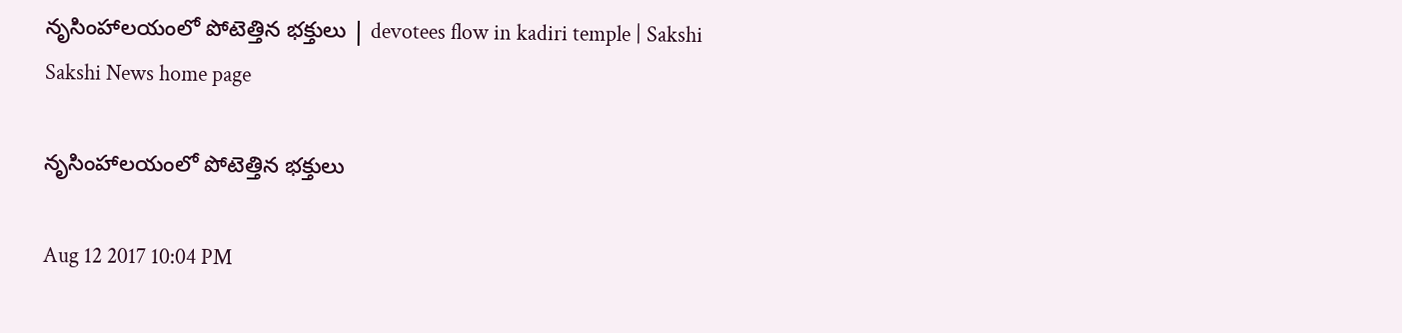నృసింహాలయంలో పోటెత్తిన భక్తులు | devotees flow in kadiri temple | Sakshi
Sakshi News home page

నృసింహాలయంలో పోటెత్తిన భక్తులు

Aug 12 2017 10:04 PM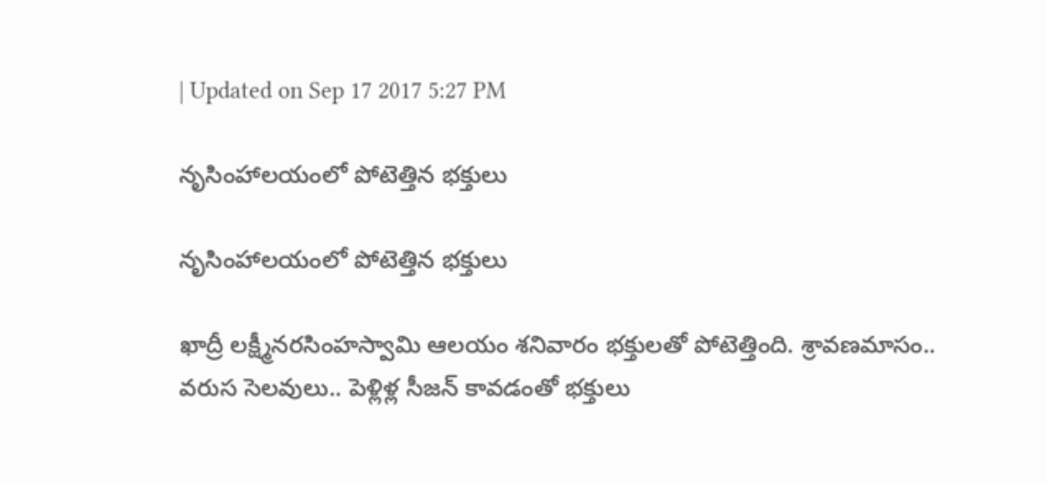| Updated on Sep 17 2017 5:27 PM

నృసింహాలయంలో పోటెత్తిన భక్తులు

నృసింహాలయంలో పోటెత్తిన భక్తులు

ఖాద్రీ లక్ష్మీనరసింహస్వామి ఆలయం శనివారం భక్తులతో పోటెత్తింది. శ్రావణమాసం.. వరుస సెలవులు.. పెళ్లిళ్ల సీజన్‌ కావడంతో భక్తులు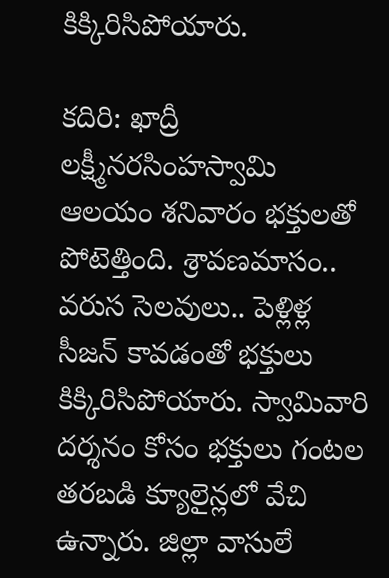కిక్కిరిసిపోయారు.

కదిరి: ఖాద్రీ లక్ష్మీనరసింహస్వామి ఆలయం శనివారం భక్తులతో పోటెత్తింది. శ్రావణమాసం.. వరుస సెలవులు.. పెళ్లిళ్ల సీజన్‌ కావడంతో భక్తులు కిక్కిరిసిపోయారు. స్వామివారి దర్శనం కోసం భక్తులు గంటల తరబడి క్యూలైన్లలో వేచి ఉన్నారు. జిల్లా వాసులే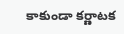కాకుండా కర్ణాటక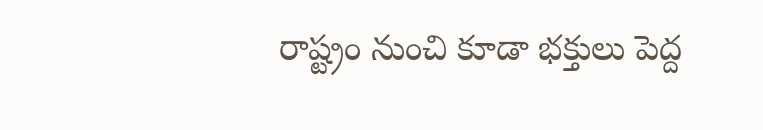రాష్ట్రం నుంచి కూడా భక్తులు పెద్ద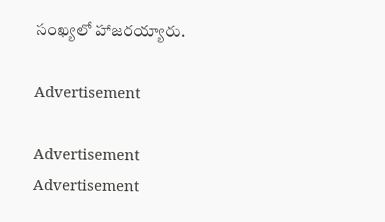సంఖ్యలో హాజరయ్యారు.

Advertisement

Advertisement
Advertisement